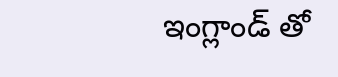ఇంగ్లాండ్ తో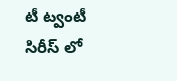టీ ట్వంటీ సిరీస్ లో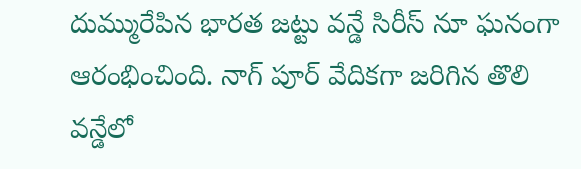దుమ్మురేపిన భారత జట్టు వన్డే సిరీస్ నూ ఘనంగా ఆరంభించింది. నాగ్ పూర్ వేదికగా జరిగిన తొలి వన్డేలో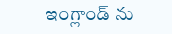ఇంగ్లాండ్ ను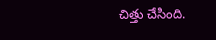చిత్తు చేసింది.